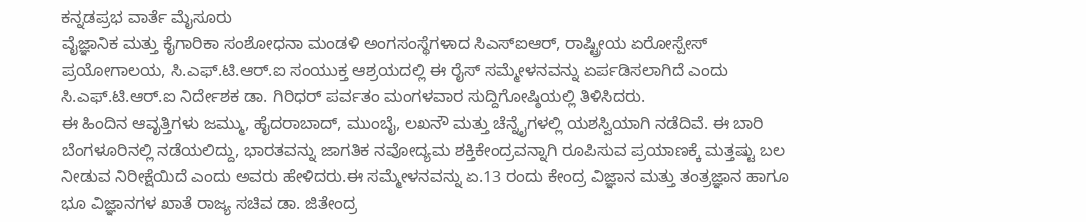ಕನ್ನಡಪ್ರಭ ವಾರ್ತೆ ಮೈಸೂರು
ವೈಜ್ಞಾನಿಕ ಮತ್ತು ಕೈಗಾರಿಕಾ ಸಂಶೋಧನಾ ಮಂಡಳಿ ಅಂಗಸಂಸ್ಥೆಗಳಾದ ಸಿಎಸ್ಐಆರ್, ರಾಷ್ಟ್ರೀಯ ಏರೋಸ್ಪೇಸ್ ಪ್ರಯೋಗಾಲಯ, ಸಿ.ಎಫ್.ಟಿ.ಆರ್.ಐ ಸಂಯುಕ್ತ ಆಶ್ರಯದಲ್ಲಿ ಈ ರೈಸ್ ಸಮ್ಮೇಳನವನ್ನು ಏರ್ಪಡಿಸಲಾಗಿದೆ ಎಂದು ಸಿ.ಎಫ್.ಟಿ.ಆರ್.ಐ ನಿರ್ದೇಶಕ ಡಾ. ಗಿರಿಧರ್ ಪರ್ವತಂ ಮಂಗಳವಾರ ಸುದ್ದಿಗೋಷ್ಠಿಯಲ್ಲಿ ತಿಳಿಸಿದರು.
ಈ ಹಿಂದಿನ ಆವೃತ್ತಿಗಳು ಜಮ್ಮು, ಹೈದರಾಬಾದ್, ಮುಂಬೈ, ಲಖನೌ ಮತ್ತು ಚೆನ್ನೈಗಳಲ್ಲಿ ಯಶಸ್ವಿಯಾಗಿ ನಡೆದಿವೆ. ಈ ಬಾರಿ ಬೆಂಗಳೂರಿನಲ್ಲಿ ನಡೆಯಲಿದ್ದು, ಭಾರತವನ್ನು ಜಾಗತಿಕ ನವೋದ್ಯಮ ಶಕ್ತಿಕೇಂದ್ರವನ್ನಾಗಿ ರೂಪಿಸುವ ಪ್ರಯಾಣಕ್ಕೆ ಮತ್ತಷ್ಟು ಬಲ ನೀಡುವ ನಿರೀಕ್ಷೆಯಿದೆ ಎಂದು ಅವರು ಹೇಳಿದರು.ಈ ಸಮ್ಮೇಳನವನ್ನು ಏ.13 ರಂದು ಕೇಂದ್ರ ವಿಜ್ಞಾನ ಮತ್ತು ತಂತ್ರಜ್ಞಾನ ಹಾಗೂ ಭೂ ವಿಜ್ಞಾನಗಳ ಖಾತೆ ರಾಜ್ಯ ಸಚಿವ ಡಾ. ಜಿತೇಂದ್ರ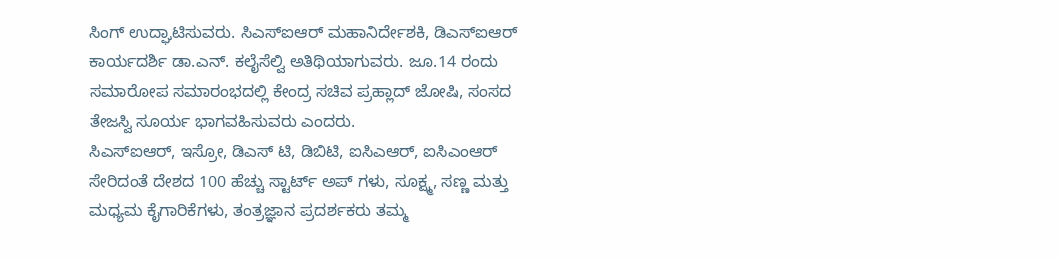ಸಿಂಗ್ ಉದ್ಘಾಟಿಸುವರು. ಸಿಎಸ್ಐಆರ್ ಮಹಾನಿರ್ದೇಶಕಿ, ಡಿಎಸ್ಐಆರ್ ಕಾರ್ಯದರ್ಶಿ ಡಾ.ಎನ್. ಕಲೈಸೆಲ್ವಿ ಅತಿಥಿಯಾಗುವರು. ಜೂ.14 ರಂದು ಸಮಾರೋಪ ಸಮಾರಂಭದಲ್ಲಿ ಕೇಂದ್ರ ಸಚಿವ ಪ್ರಹ್ಲಾದ್ ಜೋಷಿ, ಸಂಸದ ತೇಜಸ್ವಿ ಸೂರ್ಯ ಭಾಗವಹಿಸುವರು ಎಂದರು.
ಸಿಎಸ್ಐಆರ್, ಇಸ್ರೋ, ಡಿಎಸ್ ಟಿ, ಡಿಬಿಟಿ, ಐಸಿಎಆರ್, ಐಸಿಎಂಆರ್ ಸೇರಿದಂತೆ ದೇಶದ 100 ಹೆಚ್ಚು ಸ್ಟಾರ್ಟ್ ಅಪ್ ಗಳು, ಸೂಕ್ಷ್ಮ, ಸಣ್ಣ ಮತ್ತು ಮಧ್ಯಮ ಕೈಗಾರಿಕೆಗಳು, ತಂತ್ರಜ್ಞಾನ ಪ್ರದರ್ಶಕರು ತಮ್ಮ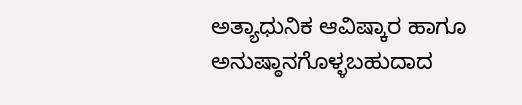ಅತ್ಯಾಧುನಿಕ ಆವಿಷ್ಕಾರ ಹಾಗೂ ಅನುಷ್ಠಾನಗೊಳ್ಳಬಹುದಾದ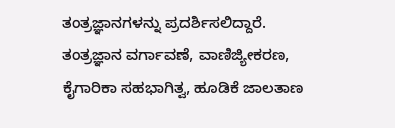ತಂತ್ರಜ್ಞಾನಗಳನ್ನು ಪ್ರದರ್ಶಿಸಲಿದ್ದಾರೆ. ತಂತ್ರಜ್ಞಾನ ವರ್ಗಾವಣೆ, ವಾಣಿಜ್ಯೀಕರಣ, ಕೈಗಾರಿಕಾ ಸಹಭಾಗಿತ್ವ, ಹೂಡಿಕೆ ಜಾಲತಾಣ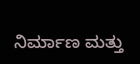ನಿರ್ಮಾಣ ಮತ್ತು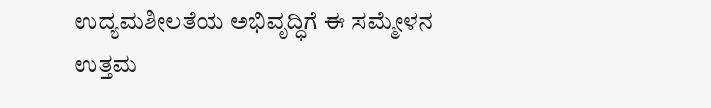ಉದ್ಯಮಶೀಲತೆಯ ಅಭಿವೃದ್ಧಿಗೆ ಈ ಸಮ್ಮೇಳನ ಉತ್ತಮ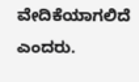ವೇದಿಕೆಯಾಗಲಿದೆ ಎಂದರು.